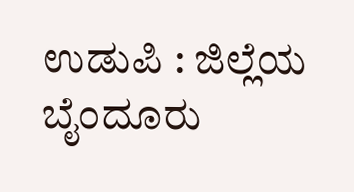ಉಡುಪಿ : ಜಿಲ್ಲೆಯ ಬೈಂದೂರು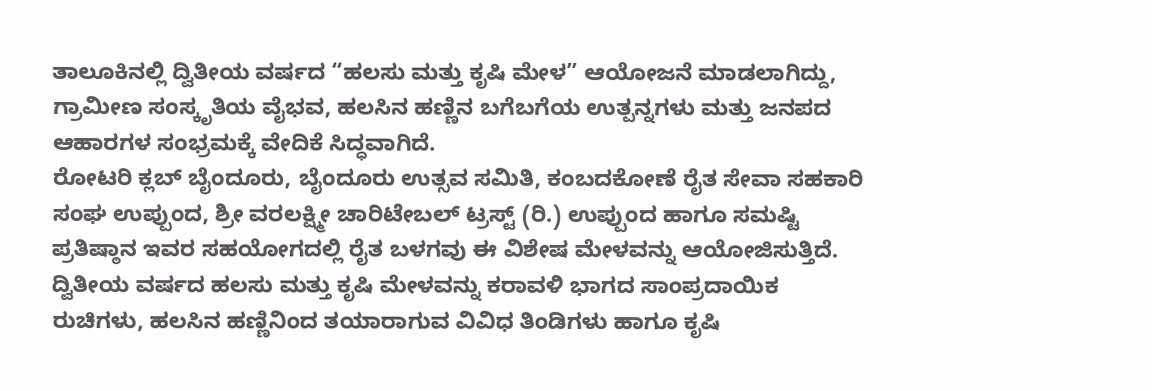ತಾಲೂಕಿನಲ್ಲಿ ದ್ವಿತೀಯ ವರ್ಷದ “ಹಲಸು ಮತ್ತು ಕೃಷಿ ಮೇಳ” ಆಯೋಜನೆ ಮಾಡಲಾಗಿದ್ದು, ಗ್ರಾಮೀಣ ಸಂಸ್ಕೃತಿಯ ವೈಭವ, ಹಲಸಿನ ಹಣ್ಣಿನ ಬಗೆಬಗೆಯ ಉತ್ಪನ್ನಗಳು ಮತ್ತು ಜನಪದ ಆಹಾರಗಳ ಸಂಭ್ರಮಕ್ಕೆ ವೇದಿಕೆ ಸಿದ್ಧವಾಗಿದೆ.
ರೋಟರಿ ಕ್ಲಬ್ ಬೈಂದೂರು, ಬೈಂದೂರು ಉತ್ಸವ ಸಮಿತಿ, ಕಂಬದಕೋಣೆ ರೈತ ಸೇವಾ ಸಹಕಾರಿ ಸಂಘ ಉಪ್ಪುಂದ, ಶ್ರೀ ವರಲಕ್ಷ್ಮೀ ಚಾರಿಟೇಬಲ್ ಟ್ರಸ್ಟ್ (ರಿ.) ಉಪ್ಪುಂದ ಹಾಗೂ ಸಮಷ್ಟಿ ಪ್ರತಿಷ್ಠಾನ ಇವರ ಸಹಯೋಗದಲ್ಲಿ ರೈತ ಬಳಗವು ಈ ವಿಶೇಷ ಮೇಳವನ್ನು ಆಯೋಜಿಸುತ್ತಿದೆ.
ದ್ವಿತೀಯ ವರ್ಷದ ಹಲಸು ಮತ್ತು ಕೃಷಿ ಮೇಳವನ್ನು ಕರಾವಳಿ ಭಾಗದ ಸಾಂಪ್ರದಾಯಿಕ ರುಚಿಗಳು, ಹಲಸಿನ ಹಣ್ಣಿನಿಂದ ತಯಾರಾಗುವ ವಿವಿಧ ತಿಂಡಿಗಳು ಹಾಗೂ ಕೃಷಿ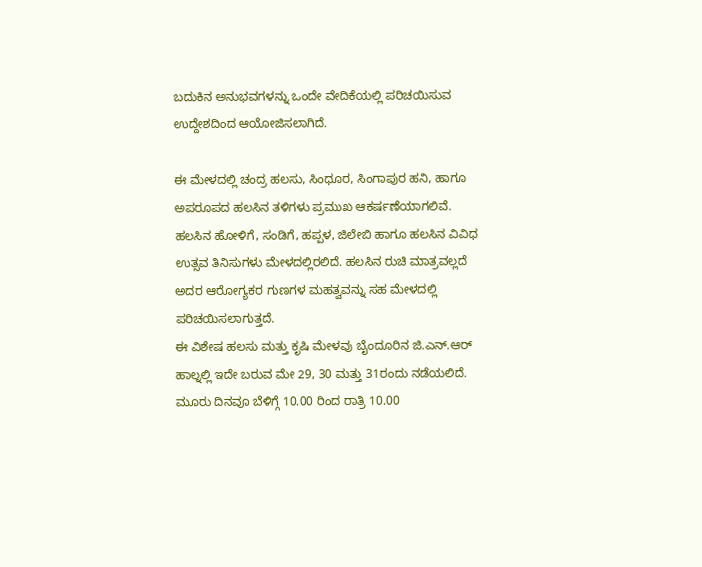ಬದುಕಿನ ಅನುಭವಗಳನ್ನು ಒಂದೇ ವೇದಿಕೆಯಲ್ಲಿ ಪರಿಚಯಿಸುವ ಉದ್ದೇಶದಿಂದ ಆಯೋಜಿಸಲಾಗಿದೆ.

ಈ ಮೇಳದಲ್ಲಿ ಚಂದ್ರ ಹಲಸು, ಸಿಂಧೂರ, ಸಿಂಗಾಪುರ ಹನಿ, ಹಾಗೂ ಅಪರೂಪದ ಹಲಸಿನ ತಳಿಗಳು ಪ್ರಮುಖ ಆಕರ್ಷಣೆಯಾಗಲಿವೆ. ಹಲಸಿನ ಹೋಳಿಗೆ, ಸಂಡಿಗೆ, ಹಪ್ಪಳ, ಜಿಲೇಬಿ ಹಾಗೂ ಹಲಸಿನ ವಿವಿಧ ಉತ್ಸವ ತಿನಿಸುಗಳು ಮೇಳದಲ್ಲಿರಲಿದೆ. ಹಲಸಿನ ರುಚಿ ಮಾತ್ರವಲ್ಲದೆ ಅದರ ಆರೋಗ್ಯಕರ ಗುಣಗಳ ಮಹತ್ವವನ್ನು ಸಹ ಮೇಳದಲ್ಲಿ ಪರಿಚಯಿಸಲಾಗುತ್ತದೆ.
ಈ ವಿಶೇಷ ಹಲಸು ಮತ್ತು ಕೃಷಿ ಮೇಳವು ಬೈಂದೂರಿನ ಜಿ.ಎನ್.ಆರ್ ಹಾಲ್ನಲ್ಲಿ ಇದೇ ಬರುವ ಮೇ 29, 30 ಮತ್ತು 31ರಂದು ನಡೆಯಲಿದೆ. ಮೂರು ದಿನವೂ ಬೆಳಿಗ್ಗೆ 10.00 ರಿಂದ ರಾತ್ರಿ 10.00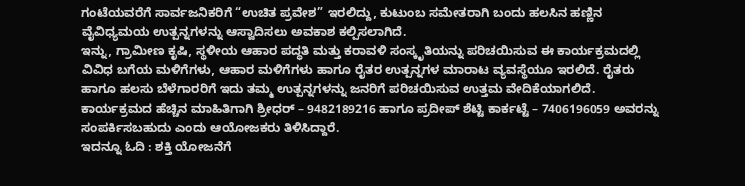ಗಂಟೆಯವರೆಗೆ ಸಾರ್ವಜನಿಕರಿಗೆ “ಉಚಿತ ಪ್ರವೇಶ” ಇರಲಿದ್ದು, ಕುಟುಂಬ ಸಮೇತರಾಗಿ ಬಂದು ಹಲಸಿನ ಹಣ್ಣಿನ ವೈವಿಧ್ಯಮಯ ಉತ್ಪನ್ನಗಳನ್ನು ಆಸ್ವಾದಿಸಲು ಅವಕಾಶ ಕಲ್ಪಿಸಲಾಗಿದೆ.
ಇನ್ನು, ಗ್ರಾಮೀಣ ಕೃಷಿ, ಸ್ಥಳೀಯ ಆಹಾರ ಪದ್ಧತಿ ಮತ್ತು ಕರಾವಳಿ ಸಂಸ್ಕೃತಿಯನ್ನು ಪರಿಚಯಿಸುವ ಈ ಕಾರ್ಯಕ್ರಮದಲ್ಲಿ ವಿವಿಧ ಬಗೆಯ ಮಳಿಗೆಗಳು, ಆಹಾರ ಮಳಿಗೆಗಳು ಹಾಗೂ ರೈತರ ಉತ್ಪನ್ನಗಳ ಮಾರಾಟ ವ್ಯವಸ್ಥೆಯೂ ಇರಲಿದೆ. ರೈತರು ಹಾಗೂ ಹಲಸು ಬೆಳೆಗಾರರಿಗೆ ಇದು ತಮ್ಮ ಉತ್ಪನ್ನಗಳನ್ನು ಜನರಿಗೆ ಪರಿಚಯಿಸುವ ಉತ್ತಮ ವೇದಿಕೆಯಾಗಲಿದೆ. ಕಾರ್ಯಕ್ರಮದ ಹೆಚ್ಚಿನ ಮಾಹಿತಿಗಾಗಿ ಶ್ರೀಧರ್ – 9482189216 ಹಾಗೂ ಪ್ರದೀಪ್ ಶೆಟ್ಟಿ ಕಾರ್ಕಟ್ಟೆ – 7406196059 ಅವರನ್ನು ಸಂಪರ್ಕಿಸಬಹುದು ಎಂದು ಆಯೋಜಕರು ತಿಳಿಸಿದ್ದಾರೆ.
ಇದನ್ನೂ ಓದಿ : ಶಕ್ತಿ ಯೋಜನೆಗೆ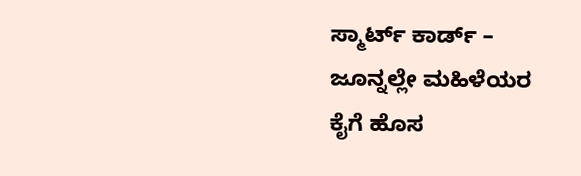ಸ್ಮಾರ್ಟ್ ಕಾರ್ಡ್ – ಜೂನ್ನಲ್ಲೇ ಮಹಿಳೆಯರ ಕೈಗೆ ಹೊಸ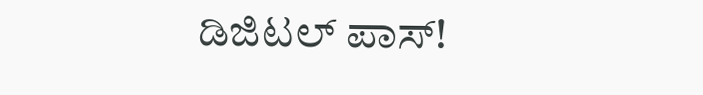ಡಿಜಿಟಲ್ ಪಾಸ್!